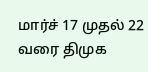மார்ச் 17 முதல் 22 வரை திமுக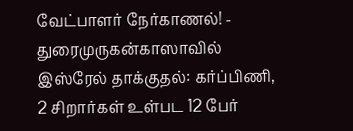வேட்பாளர் நேர்காணல்! - துரைமுருகன்காஸாவில் இஸ்ரேல் தாக்குதல்: கர்ப்பிணி, 2 சிறார்கள் உள்பட 12 பேர்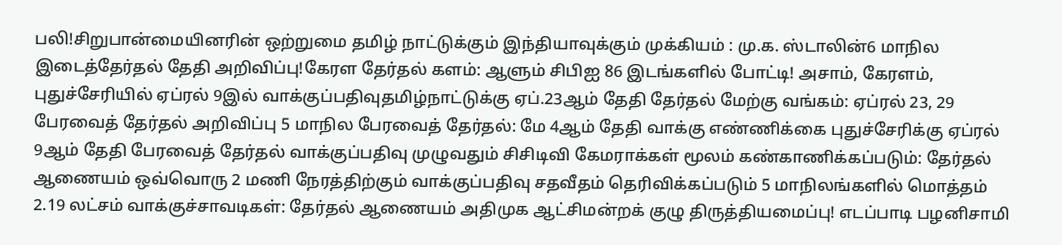பலி!சிறுபான்மையினரின் ஒற்றுமை தமிழ் நாட்டுக்கும் இந்தியாவுக்கும் முக்கியம் : மு.க. ஸ்டாலின்6 மாநில இடைத்தேர்தல் தேதி அறிவிப்பு!கேரள தேர்தல் களம்: ஆளும் சிபிஐ 86 இடங்களில் போட்டி! அசாம், கேரளம், புதுச்சேரியில் ஏப்ரல் 9இல் வாக்குப்பதிவுதமிழ்நாட்டுக்கு ஏப்.23ஆம் தேதி தேர்தல் மேற்கு வங்கம்: ஏப்ரல் 23, 29 பேரவைத் தேர்தல் அறிவிப்பு 5 மாநில பேரவைத் தேர்தல்: மே 4ஆம் தேதி வாக்கு எண்ணிக்கை புதுச்சேரிக்கு ஏப்ரல் 9ஆம் தேதி பேரவைத் தேர்தல் வாக்குப்பதிவு முழுவதும் சிசிடிவி கேமராக்கள் மூலம் கண்காணிக்கப்படும்: தேர்தல் ஆணையம் ஒவ்வொரு 2 மணி நேரத்திற்கும் வாக்குப்பதிவு சதவீதம் தெரிவிக்கப்படும் 5 மாநிலங்களில் மொத்தம் 2.19 லட்சம் வாக்குச்சாவடிகள்: தேர்தல் ஆணையம் அதிமுக ஆட்சிமன்றக் குழு திருத்தியமைப்பு! எடப்பாடி பழனிசாமி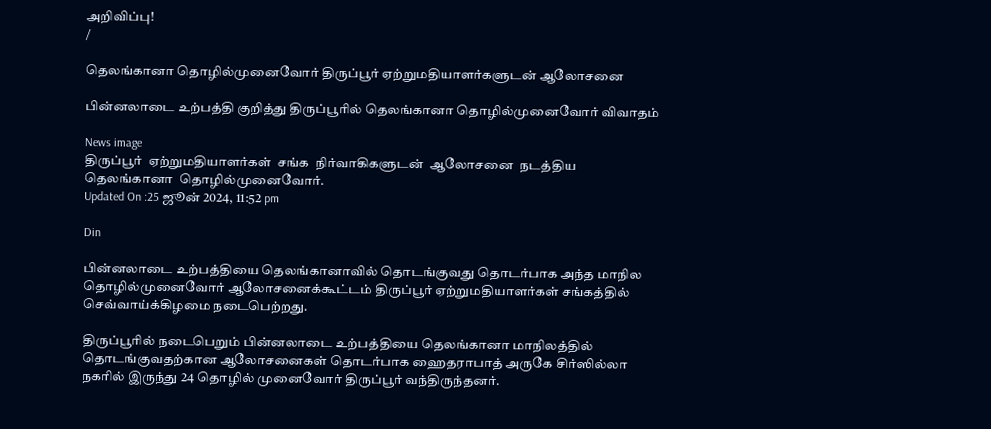அறிவிப்பு!
/

தெலங்கானா தொழில்முனைவோர் திருப்பூர் ஏற்றுமதியாளர்களுடன் ஆலோசனை

பின்னலாடை உற்பத்தி குறித்து திருப்பூரில் தெலங்கானா தொழில்முனைவோர் விவாதம்

News image
திருப்பூர்  ஏற்றுமதியாளர்கள்  சங்க  நிர்வாகிகளுடன்  ஆலோசனை  நடத்திய  தெலங்கானா  தொழில்முனைவோர்.
Updated On :25 ஜூன் 2024, 11:52 pm

Din

பின்னலாடை உற்பத்தியை தெலங்கானாவில் தொடங்குவது தொடர்பாக அந்த மாநில தொழில்முனைவோர் ஆலோசனைக்கூட்டம் திருப்பூர் ஏற்றுமதியாளர்கள் சங்கத்தில் செவ்வாய்க்கிழமை நடைபெற்றது.

திருப்பூரில் நடைபெறும் பின்னலாடை உற்பத்தியை தெலங்கானா மாநிலத்தில் தொடங்குவதற்கான ஆலோசனைகள் தொடர்பாக ஹைதராபாத் அருகே சிர்ஸில்லா நகரில் இருந்து 24 தொழில் முனைவோர் திருப்பூர் வந்திருந்தனர்.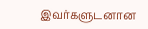இவர்களுடனான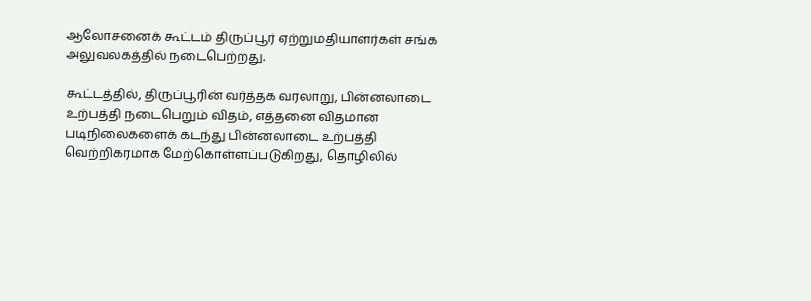ஆலோசனைக் கூட்டம் திருப்பூர் ஏற்றுமதியாளர்கள் சங்க அலுவலகத்தில் நடைபெற்றது.

கூட்டத்தில், திருப்பூரின் வர்த்தக வரலாறு, பின்னலாடை உற்பத்தி நடைபெறும் விதம், எத்தனை விதமான படிநிலைகளைக் கடந்து பின்னலாடை உற்பத்தி வெற்றிகரமாக மேற்கொள்ளப்படுகிறது, தொழிலில்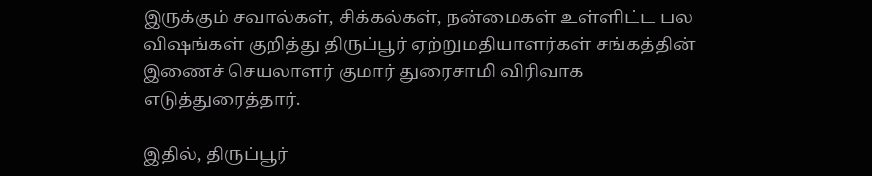இருக்கும் சவால்கள், சிக்கல்கள், நன்மைகள் உள்ளிட்ட பல விஷங்கள் குறித்து திருப்பூர் ஏற்றுமதியாளர்கள் சங்கத்தின் இணைச் செயலாளர் குமார் துரைசாமி விரிவாக எடுத்துரைத்தார்.

இதில், திருப்பூர்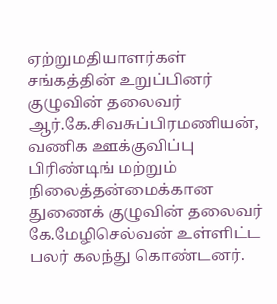ஏற்றுமதியாளர்கள் சங்கத்தின் உறுப்பினர் குழுவின் தலைவர் ஆர்.கே.சிவசுப்பிரமணியன், வணிக ஊக்குவிப்பு பிரிண்டிங் மற்றும் நிலைத்தன்மைக்கான துணைக் குழுவின் தலைவர் கே.மேழிசெல்வன் உள்ளிட்ட பலர் கலந்து கொண்டனர்.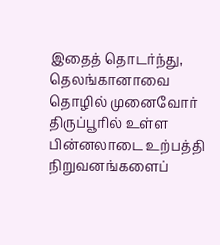இதைத் தொடர்ந்து, தெலங்கானாவை தொழில் முனைவோர் திருப்பூரில் உள்ள பின்னலாடை உற்பத்தி நிறுவனங்களைப்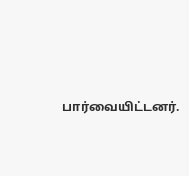பார்வையிட்டனர்.